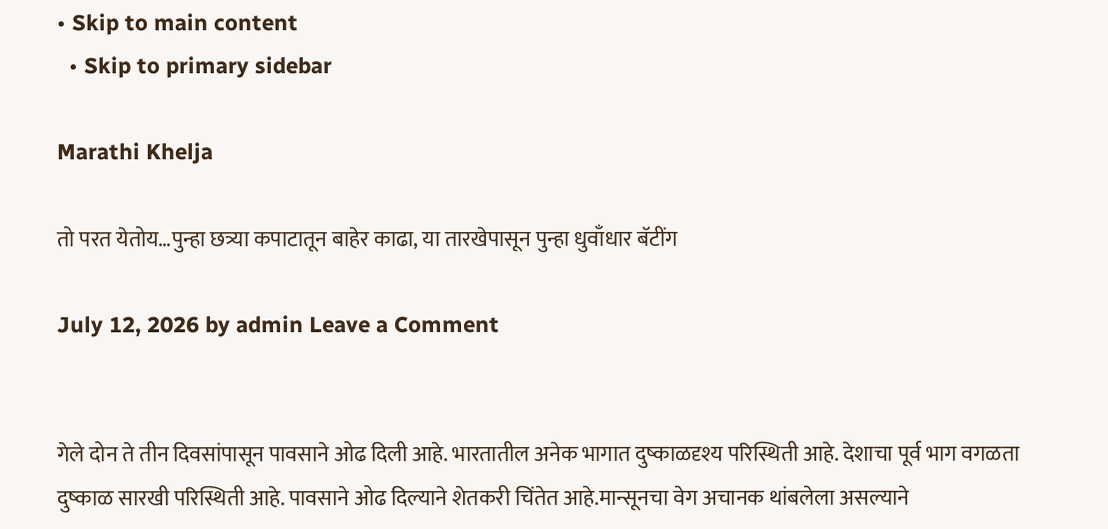• Skip to main content
  • Skip to primary sidebar

Marathi Khelja

तो परत येतोय…पुन्हा छत्र्या कपाटातून बाहेर काढा, या तारखेपासून पुन्हा धुवाँधार बॅटींग

July 12, 2026 by admin Leave a Comment


गेले दोन ते तीन दिवसांपासून पावसाने ओढ दिली आहे. भारतातील अनेक भागात दुष्काळदृश्य परिस्थिती आहे. देशाचा पूर्व भाग वगळता दुष्काळ सारखी परिस्थिती आहे. पावसाने ओढ दिल्याने शेतकरी चिंतेत आहे.मान्सूनचा वेग अचानक थांबलेला असल्याने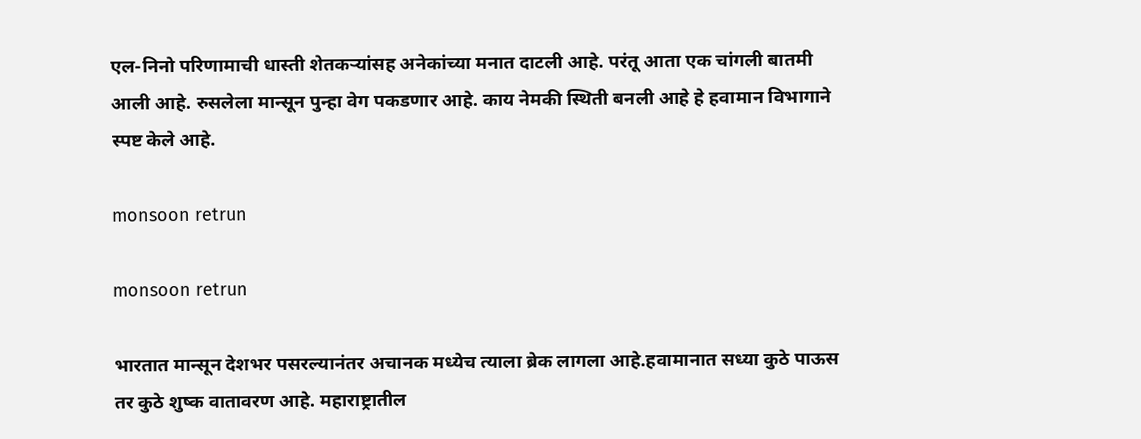एल-निनो परिणामाची धास्ती शेतकऱ्यांसह अनेकांच्या मनात दाटली आहे. परंतू आता एक चांगली बातमी आली आहे. रुसलेला मान्सून पुन्हा वेग पकडणार आहे. काय नेमकी स्थिती बनली आहे हे हवामान विभागाने स्पष्ट केले आहे.

monsoon retrun

monsoon retrun

भारतात मान्सून देशभर पसरल्यानंतर अचानक मध्येच त्याला ब्रेक लागला आहे.हवामानात सध्या कुठे पाऊस तर कुठे शुष्क वातावरण आहे. महाराष्ट्रातील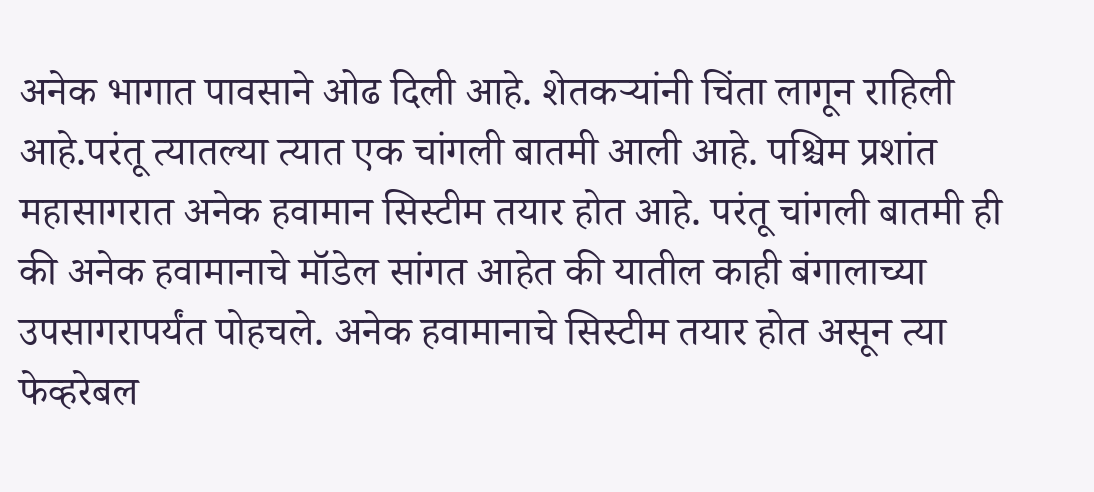अनेक भागात पावसाने ओढ दिली आहे. शेतकऱ्यांनी चिंता लागून राहिली आहे.परंतू त्यातल्या त्यात एक चांगली बातमी आली आहे. पश्चिम प्रशांत महासागरात अनेक हवामान सिस्टीम तयार होत आहे. परंतू चांगली बातमी ही की अनेक हवामानाचे मॉडेल सांगत आहेत की यातील काही बंगालाच्या उपसागरापर्यंत पोहचले. अनेक हवामानाचे सिस्टीम तयार होत असून त्या फेव्हरेबल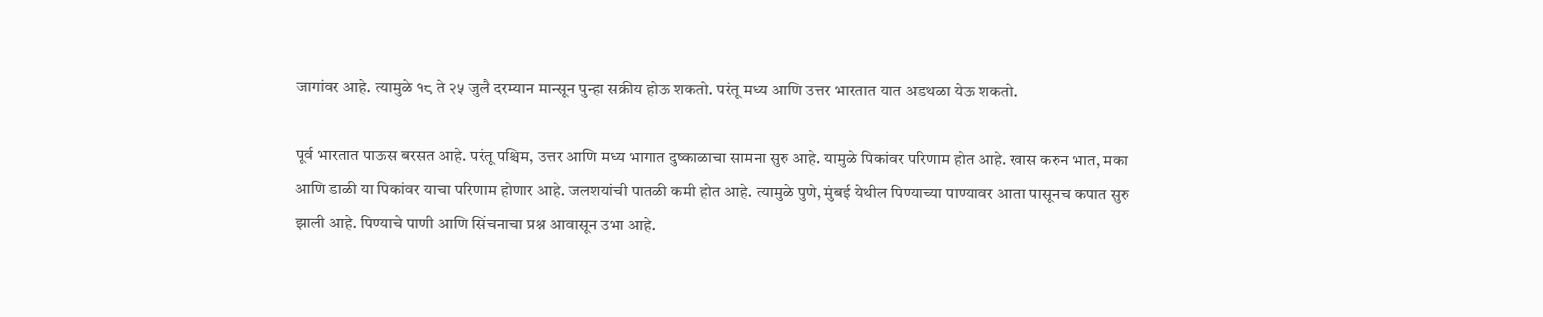जागांवर आहे. त्यामुळे १८ ते २५ जुलै दरम्यान मान्सून पुन्हा सक्रीय होऊ शकतो. परंतू मध्य आणि उत्तर भारतात यात अडथळा येऊ शकतो.

पूर्व भारतात पाऊस बरसत आहे. परंतू पश्चिम, उत्तर आणि मध्य भागात दुष्काळाचा सामना सुरु आहे. यामुळे पिकांवर परिणाम होत आहे. खास करुन भात, मका आणि डाळी या पिकांवर याचा परिणाम होणार आहे. जलशयांची पातळी कमी होत आहे. त्यामुळे पुणे, मुंबई येथील पिण्याच्या पाण्यावर आता पासूनच कपात सुरु झाली आहे. पिण्याचे पाणी आणि सिंचनाचा प्रश्न आवासून उभा आहे.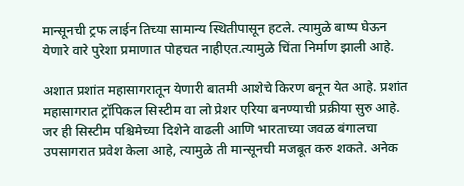मान्सूनची ट्रफ लाईन तिच्या सामान्य स्थितीपासून हटले. त्यामुळे बाष्प घेऊन येणारे वारे पुरेशा प्रमाणात पोहचत नाहीएत.त्यामुळे चिंता निर्माण झाली आहे.

अशात प्रशांत महासागरातून येणारी बातमी आशेचे किरण बनून येत आहे. प्रशांत महासागरात ट्रॉपिकल सिस्टीम वा लो प्रेशर एरिया बनण्याची प्रक्रीया सुरु आहे. जर ही सिस्टीम पश्चिमेच्या दिशेने वाढली आणि भारताच्या जवळ बंगालचा उपसागरात प्रवेश केला आहे, त्यामुळे ती मान्सूनची मजबूत करु शकते. अनेक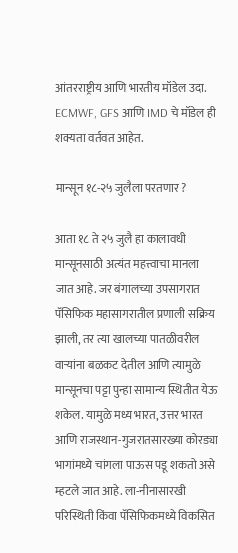आंतरराष्ट्रीय आणि भारतीय मॉडेल उदा. ECMWF, GFS आणि IMD चे मॉडेल ही शक्यता वर्तवत आहेत.

मान्सून १८-२५ जुलैला परतणार ?

आता १८ ते २५ जुलै हा कालावधी मान्सूनसाठी अत्यंत महत्त्वाचा मानला जात आहे. जर बंगालच्या उपसागरात पॅसिफिक महासागरातील प्रणाली सक्रिय झाली, तर त्या खालच्या पातळीवरील वाऱ्यांना बळकट देतील आणि त्यामुळे मान्सूनचा पट्टा पुन्हा सामान्य स्थितीत येऊ शकेल. यामुळे मध्य भारत, उत्तर भारत आणि राजस्थान-गुजरातसारख्या कोरड्या भागांमध्ये चांगला पाऊस पडू शकतो असे म्हटले जात आहे. ला-नीनासारखी परिस्थिती किंवा पॅसिफिकमध्ये विकसित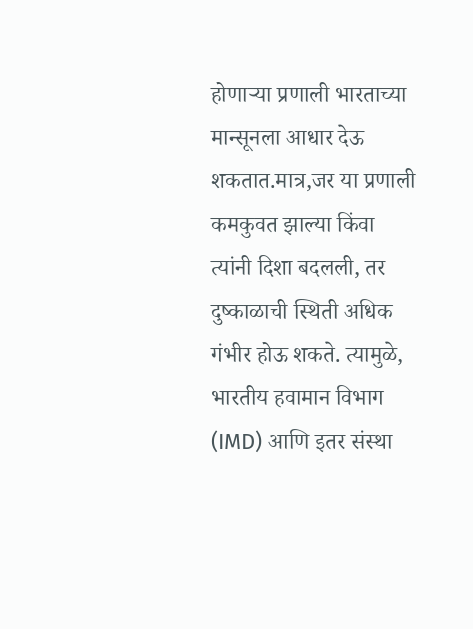होणाऱ्या प्रणाली भारताच्या मान्सूनला आधार देऊ शकतात.मात्र,जर या प्रणाली कमकुवत झाल्या किंवा त्यांनी दिशा बदलली, तर दुष्काळाची स्थिती अधिक गंभीर होऊ शकते. त्यामुळे, भारतीय हवामान विभाग (IMD) आणि इतर संस्था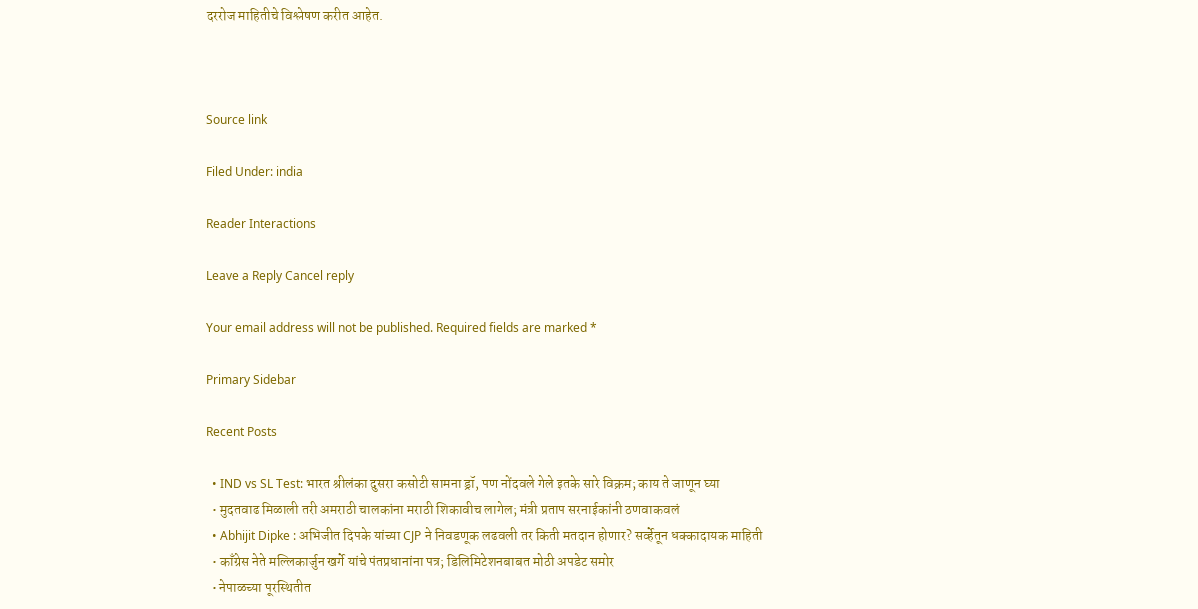दररोज माहितीचे विश्लेषण करीत आहेत.



Source link

Filed Under: india

Reader Interactions

Leave a Reply Cancel reply

Your email address will not be published. Required fields are marked *

Primary Sidebar

Recent Posts

  • IND vs SL Test: भारत श्रीलंका दुसरा कसोटी सामना ड्रॉ, पण नोंदवले गेले इतके सारे विक्रम; काय ते जाणून घ्या
  • मुदतवाढ मिळाली तरी अमराठी चालकांना मराठी शिकावीच लागेल; मंत्री प्रताप सरनाईकांनी ठणवाकवलं
  • Abhijit Dipke : अभिजीत दिपके यांच्या CJP ने निवडणूक लढवली तर किती मतदान होणार? सर्व्हेतून धक्कादायक माहिती
  • काँग्रेस नेते मल्लिकार्जुन खर्गे यांचे पंतप्रधानांना पत्र; डिलिमिटेशनबाबत मोठी अपडेट समोर
  • नेपाळच्या पूरस्थितीत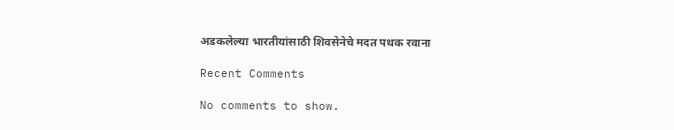अडकलेल्या भारतीयांसाठी शिवसेनेचे मदत पथक रवाना

Recent Comments

No comments to show.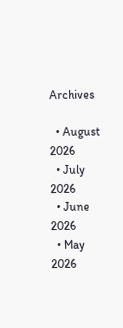Archives

  • August 2026
  • July 2026
  • June 2026
  • May 2026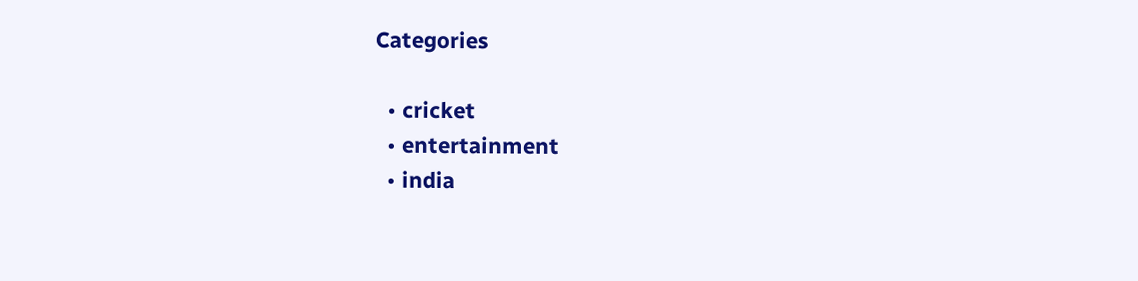Categories

  • cricket
  • entertainment
  • india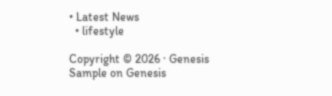• Latest News
  • lifestyle

Copyright © 2026 · Genesis Sample on Genesis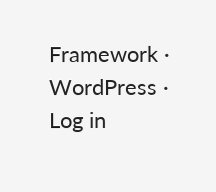Framework · WordPress · Log in